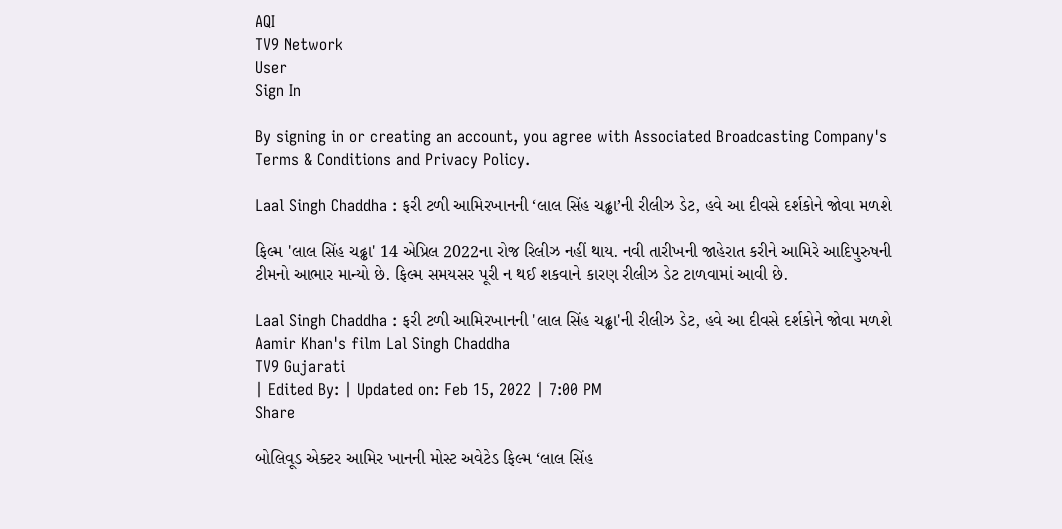AQI
TV9 Network
User
Sign In

By signing in or creating an account, you agree with Associated Broadcasting Company's Terms & Conditions and Privacy Policy.

Laal Singh Chaddha : ફરી ટળી આમિરખાનની ‘લાલ સિંહ ચઢ્ઢા’ની રીલીઝ ડેટ, હવે આ દીવસે દર્શકોને જોવા મળશે

ફિલ્મ 'લાલ સિંહ ચઢ્ઢા' 14 એપ્રિલ 2022ના રોજ રિલીઝ નહીં થાય. નવી તારીખની જાહેરાત કરીને આમિરે આદિપુરુષની ટીમનો આભાર માન્યો છે. ફિલ્મ સમયસર પૂરી ન થઈ શકવાને કારણ રીલીઝ ડેટ ટાળવામાં આવી છે.

Laal Singh Chaddha : ફરી ટળી આમિરખાનની 'લાલ સિંહ ચઢ્ઢા'ની રીલીઝ ડેટ, હવે આ દીવસે દર્શકોને જોવા મળશે
Aamir Khan's film Lal Singh Chaddha
TV9 Gujarati
| Edited By: | Updated on: Feb 15, 2022 | 7:00 PM
Share

બોલિવૂડ એક્ટર આમિર ખાનની મોસ્ટ અવેટેડ ફિલ્મ ‘લાલ સિંહ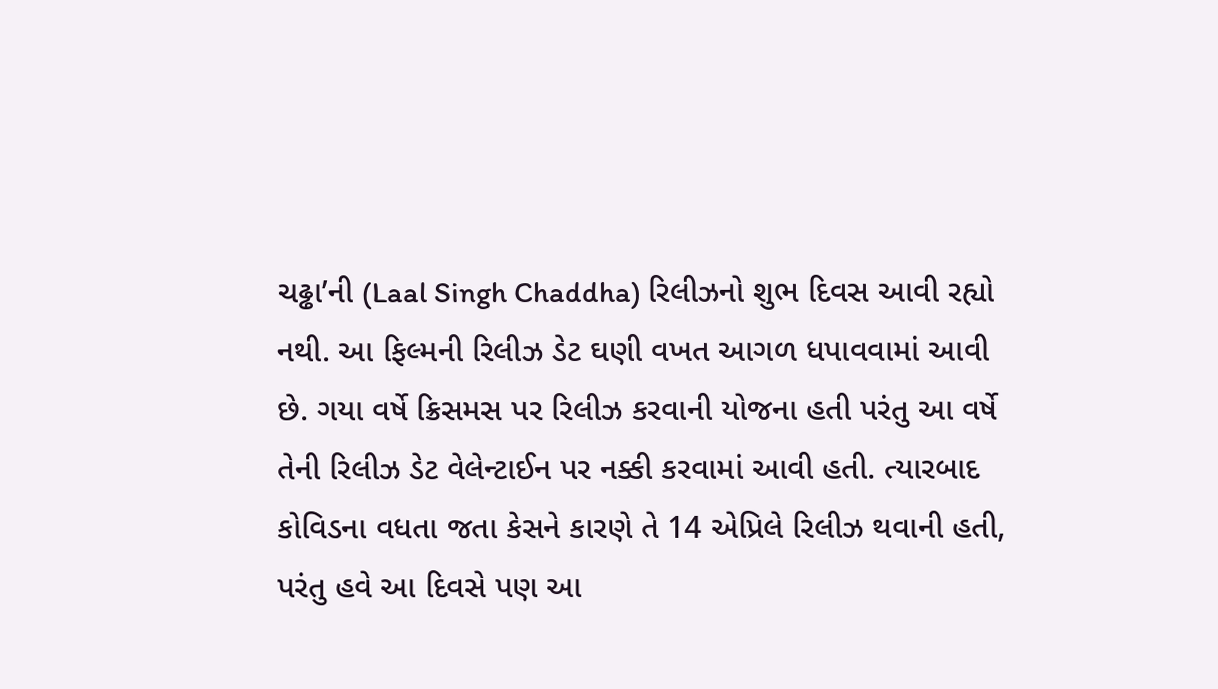ચઢ્ઢા’ની (Laal Singh Chaddha) રિલીઝનો શુભ દિવસ આવી રહ્યો નથી. આ ફિલ્મની રિલીઝ ડેટ ઘણી વખત આગળ ધપાવવામાં આવી છે. ગયા વર્ષે ક્રિસમસ પર રિલીઝ કરવાની યોજના હતી પરંતુ આ વર્ષે તેની રિલીઝ ડેટ વેલેન્ટાઈન પર નક્કી કરવામાં આવી હતી. ત્યારબાદ કોવિડના વધતા જતા કેસને કારણે તે 14 એપ્રિલે રિલીઝ થવાની હતી, પરંતુ હવે આ દિવસે પણ આ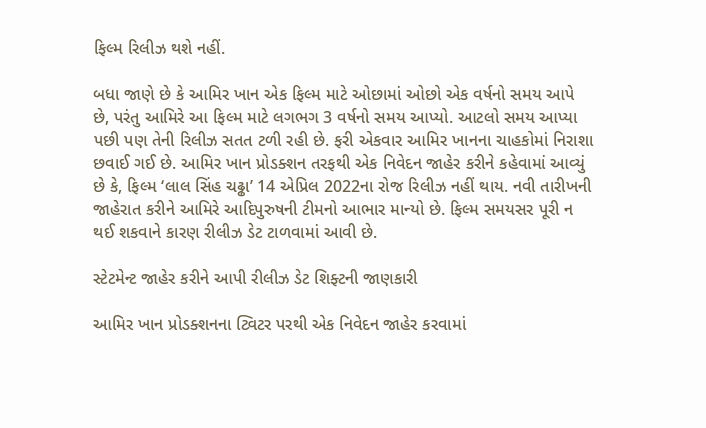ફિલ્મ રિલીઝ થશે નહીં.

બધા જાણે છે કે આમિર ખાન એક ફિલ્મ માટે ઓછામાં ઓછો એક વર્ષનો સમય આપે છે, પરંતુ આમિરે આ ફિલ્મ માટે લગભગ 3 વર્ષનો સમય આપ્યો. આટલો સમય આપ્યા પછી પણ તેની રિલીઝ સતત ટળી રહી છે. ફરી એકવાર આમિર ખાનના ચાહકોમાં નિરાશા છવાઈ ગઈ છે. આમિર ખાન પ્રોડક્શન તરફથી એક નિવેદન જાહેર કરીને કહેવામાં આવ્યું છે કે, ફિલ્મ ‘લાલ સિંહ ચઢ્ઢા’ 14 એપ્રિલ 2022ના રોજ રિલીઝ નહીં થાય. નવી તારીખની જાહેરાત કરીને આમિરે આદિપુરુષની ટીમનો આભાર માન્યો છે. ફિલ્મ સમયસર પૂરી ન થઈ શકવાને કારણ રીલીઝ ડેટ ટાળવામાં આવી છે.

સ્ટેટમેન્ટ જાહેર કરીને આપી રીલીઝ ડેટ શિફ્ટની જાણકારી

આમિર ખાન પ્રોડક્શનના ટ્વિટર પરથી એક નિવેદન જાહેર કરવામાં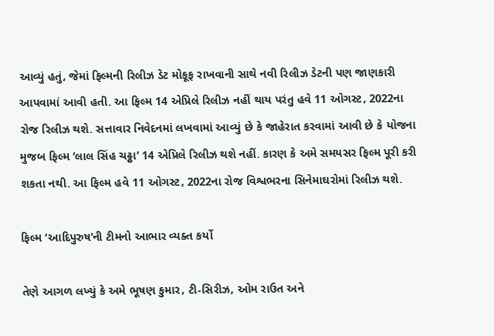આવ્યું હતું, જેમાં ફિલ્મની રિલીઝ ડેટ મોકૂફ રાખવાની સાથે નવી રિલીઝ ડેટની પણ જાણકારી આપવામાં આવી હતી. આ ફિલ્મ 14 એપ્રિલે રિલીઝ નહીં થાય પરંતુ હવે 11 ઓગસ્ટ, 2022ના રોજ રિલીઝ થશે. સત્તાવાર નિવેદનમાં લખવામાં આવ્યું છે કે જાહેરાત કરવામાં આવી છે કે યોજના મુજબ ફિલ્મ ‘લાલ સિંહ ચઢ્ઢા’ 14 એપ્રિલે રિલીઝ થશે નહીં. કારણ કે અમે સમયસર ફિલ્મ પૂરી કરી શકતા નથી. આ ફિલ્મ હવે 11 ઓગસ્ટ, 2022ના રોજ વિશ્વભરના સિનેમાઘરોમાં રિલીઝ થશે.

ફિલ્મ ‘આદિપુરુષ’ની ટીમનો આભાર વ્યક્ત કર્યો

તેણે આગળ લખ્યું કે અમે ભૂષણ કુમાર, ટી-સિરીઝ, ઓમ રાઉત અને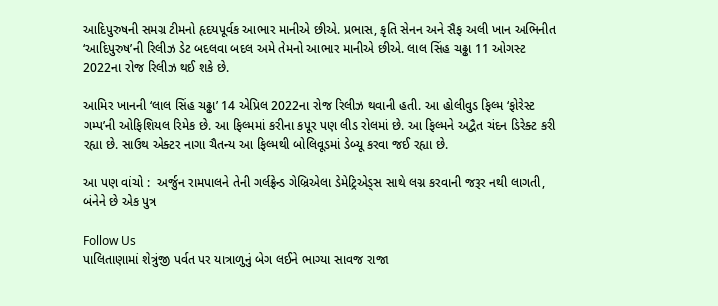આદિપુરુષની સમગ્ર ટીમનો હૃદયપૂર્વક આભાર માનીએ છીએ. પ્રભાસ, કૃતિ સેનન અને સૈફ અલી ખાન અભિનીત ‘આદિપુરુષ’ની રિલીઝ ડેટ બદલવા બદલ અમે તેમનો આભાર માનીએ છીએ. લાલ સિંહ ચઢ્ઢા 11 ઓગસ્ટ 2022ના રોજ રિલીઝ થઈ શકે છે.

આમિર ખાનની ‘લાલ સિંહ ચઢ્ઢા’ 14 એપ્રિલ 2022ના રોજ રિલીઝ થવાની હતી. આ હોલીવુડ ફિલ્મ ‘ફોરેસ્ટ ગમ્પ’ની ઓફિશિયલ રિમેક છે. આ ફિલ્મમાં કરીના કપૂર પણ લીડ રોલમાં છે. આ ફિલ્મને અદ્વૈત ચંદન ડિરેક્ટ કરી રહ્યા છે. સાઉથ એક્ટર નાગા ચૈતન્ય આ ફિલ્મથી બોલિવૂડમાં ડેબ્યૂ કરવા જઈ રહ્યા છે.

આ પણ વાંચો :  અર્જુન રામપાલને તેની ગર્લફ્રેન્ડ ગેબ્રિએલા ડેમેટ્રિએડ્સ સાથે લગ્ન કરવાની જરૂર નથી લાગતી, બંનેને છે એક પુત્ર

Follow Us
પાલિતાણામાં શેત્રુંજી પર્વત પર યાત્રાળુનું બેગ લઈને ભાગ્યા સાવજ રાજા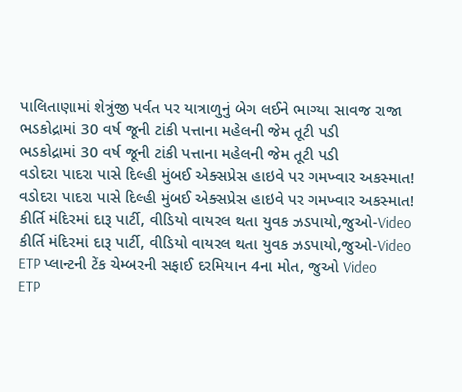પાલિતાણામાં શેત્રુંજી પર્વત પર યાત્રાળુનું બેગ લઈને ભાગ્યા સાવજ રાજા
ભડકોદ્રામાં 30 વર્ષ જૂની ટાંકી પત્તાના મહેલની જેમ તૂટી પડી
ભડકોદ્રામાં 30 વર્ષ જૂની ટાંકી પત્તાના મહેલની જેમ તૂટી પડી
વડોદરા પાદરા પાસે દિલ્હી મુંબઈ એક્સપ્રેસ હાઇવે પર ગમખ્વાર અકસ્માત!
વડોદરા પાદરા પાસે દિલ્હી મુંબઈ એક્સપ્રેસ હાઇવે પર ગમખ્વાર અકસ્માત!
કીર્તિ મંદિરમાં દારૂ પાર્ટી, વીડિયો વાયરલ થતા યુવક ઝડપાયો,જુઓ-Video
કીર્તિ મંદિરમાં દારૂ પાર્ટી, વીડિયો વાયરલ થતા યુવક ઝડપાયો,જુઓ-Video
ETP પ્લાન્ટની ટેંક ચેમ્બરની સફાઈ દરમિયાન 4ના મોત, જુઓ Video
ETP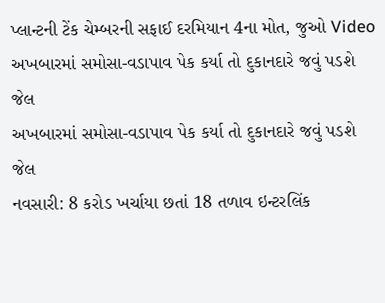પ્લાન્ટની ટેંક ચેમ્બરની સફાઈ દરમિયાન 4ના મોત, જુઓ Video
અખબારમાં સમોસા-વડાપાવ પેક કર્યા તો દુકાનદારે જવું પડશે જેલ
અખબારમાં સમોસા-વડાપાવ પેક કર્યા તો દુકાનદારે જવું પડશે જેલ
નવસારી: 8 કરોડ ખર્ચાયા છતાં 18 તળાવ ઇન્ટરલિંક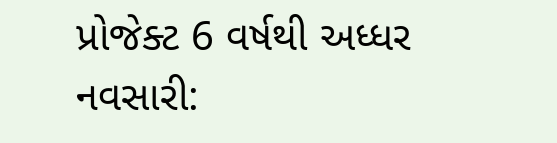પ્રોજેક્ટ 6 વર્ષથી અધ્ધર
નવસારી: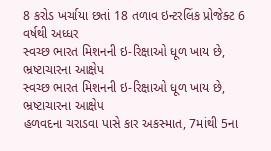8 કરોડ ખર્ચાયા છતાં 18 તળાવ ઇન્ટરલિંક પ્રોજેક્ટ 6 વર્ષથી અધ્ધર
સ્વચ્છ ભારત મિશનની ઇ-રિક્ષાઓ ધૂળ ખાય છે, ભ્રષ્ટાચારના આક્ષેપ
સ્વચ્છ ભારત મિશનની ઇ-રિક્ષાઓ ધૂળ ખાય છે, ભ્રષ્ટાચારના આક્ષેપ
હળવદના ચરાડવા પાસે કાર અકસ્માત, 7માંથી 5ના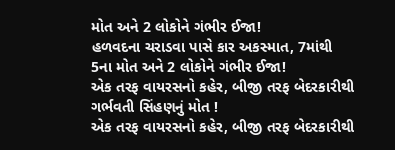મોત અને 2 લોકોને ગંભીર ઈજા!
હળવદના ચરાડવા પાસે કાર અકસ્માત, 7માંથી 5ના મોત અને 2 લોકોને ગંભીર ઈજા!
એક તરફ વાયરસનો કહેર, બીજી તરફ બેદરકારીથી ગર્ભવતી સિંહણનું મોત !
એક તરફ વાયરસનો કહેર, બીજી તરફ બેદરકારીથી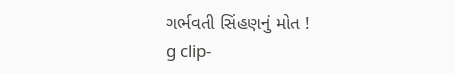ગર્ભવતી સિંહણનું મોત !
g clip-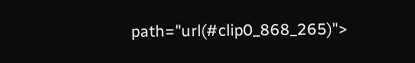path="url(#clip0_868_265)">